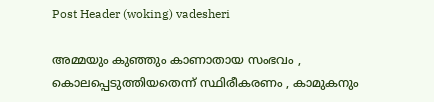Post Header (woking) vadesheri

അമ്മയും കുഞ്ഞും കാണാതായ സംഭവം , കൊലപ്പെടുത്തിയതെന്ന് സ്ഥിരീകരണം , കാമുകനും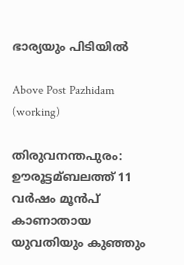ഭാര്യയും പിടിയിൽ

Above Post Pazhidam (working)

തിരുവനന്തപുരം: ഊരൂട്ടമ്ബലത്ത് 11 വര്‍ഷം മൂന്‍പ് കാണാതായ യുവതിയും കുഞ്ഞും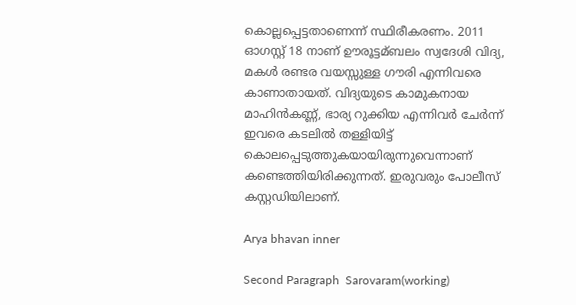കൊല്ലപ്പെട്ടതാണെന്ന് സ്ഥിരീകരണം. 2011 ഓഗസ്റ്റ് 18 നാണ് ഊരൂട്ടമ്ബലം സ്വദേശി വിദ്യ, മകള്‍ രണ്ടര വയസ്സുള്ള ഗൗരി എന്നിവരെ കാണാതായത്. വിദ്യയുടെ കാമുകനായ മാഹിന്‍കണ്ണ്, ഭാര്യ റുക്കിയ എന്നിവര്‍ ചേര്‍ന്ന് ഇവരെ കടലില്‍ തള്ളിയിട്ട് കൊലപ്പെടുത്തുകയായിരുന്നുവെന്നാണ് കണ്ടെത്തിയിരിക്കുന്നത്. ഇരുവരും പോലീസ് കസ്റ്റഡിയിലാണ്.

Arya bhavan inner

Second Paragraph  Sarovaram(working)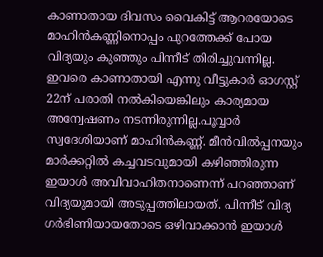കാണാതായ ദിവസം വൈകിട്ട് ആറരയോടെ മാഹിന്‍കണ്ണിനൊപ്പം പുറത്തേക്ക് പോയ വിദ്യയും കുഞ്ഞും പിന്നീട് തിരിച്ചുവന്നില്ല. ഇവരെ കാണാതായി എന്നു വീട്ടുകാര്‍ ഓഗസ്റ്റ് 22ന് പരാതി നല്‍കിയെങ്കിലും കാര്യമായ അന്വേഷണം നടന്നിരുന്നില്ല.പൂവ്വാര്‍ സ്വദേശിയാണ് മാഹിന്‍കണ്ണ്. മീന്‍വില്‍പ്പനയും മാര്‍ക്കറ്റില്‍ കച്ചവടവുമായി കഴിഞ്ഞിരുന്ന ഇയാള്‍ അവിവാഹിതനാണെന്ന് പറഞ്ഞാണ് വിദ്യയുമായി അടുപ്പത്തിലായത്. പിന്നീട് വിദ്യ ഗര്‍ഭിണിയായതോടെ ഒഴിവാക്കാന്‍ ഇയാള്‍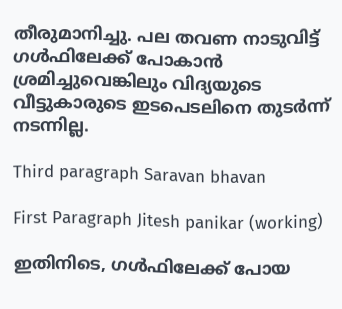തീരുമാനിച്ചു. പല തവണ നാടുവിട്ട് ഗള്‍ഫിലേക്ക് പോകാന്‍ ശ്രമിച്ചുവെങ്കിലും വിദ്യയുടെ വീട്ടുകാരുടെ ഇടപെടലിനെ തുടര്‍ന്ന് നടന്നില്ല.

Third paragraph Saravan bhavan

First Paragraph Jitesh panikar (working)

ഇതിനിടെ, ഗള്‍ഫിലേക്ക് പോയ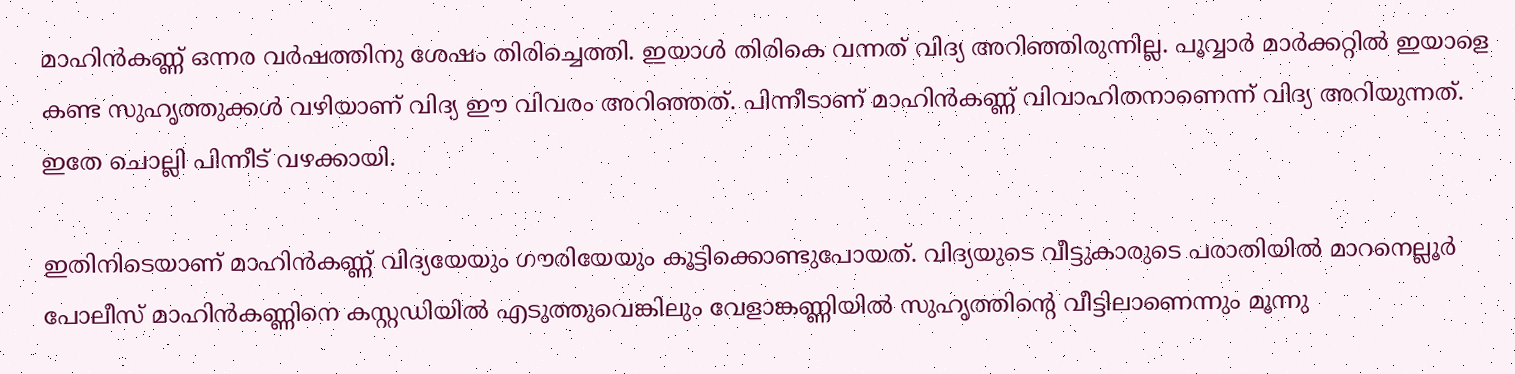മാഹിന്‍കണ്ണ് ഒന്നര വര്‍ഷത്തിനു ശേഷം തിരിച്ചെത്തി. ഇയാള്‍ തിരികെ വന്നത് വിദ്യ അറിഞ്ഞിരുന്നില്ല. പൂവ്വാര്‍ മാര്‍ക്കറ്റില്‍ ഇയാളെ കണ്ട സുഹൃത്തുക്കള്‍ വഴിയാണ് വിദ്യ ഈ വിവരം അറിഞ്ഞത്. പിന്നീടാണ് മാഹിന്‍കണ്ണ് വിവാഹിതനാണെന്ന് വിദ്യ അറിയുന്നത്. ഇതേ ചൊല്ലി പിന്നീട് വഴക്കായി.

ഇതിനിടെയാണ് മാഹിന്‍കണ്ണ് വിദ്യയേയും ഗൗരിയേയും കൂട്ടിക്കൊണ്ടുപോയത്. വിദ്യയുടെ വീട്ടുകാരുടെ പരാതിയില്‍ മാറനെല്ലൂര്‍ പോലീസ് മാഹിന്‍കണ്ണിനെ കസ്റ്റഡിയില്‍ എടുത്തുവെങ്കിലും വേളാങ്കണ്ണിയില്‍ സുഹൃത്തിന്റെ വീട്ടിലാണെന്നും മൂന്നു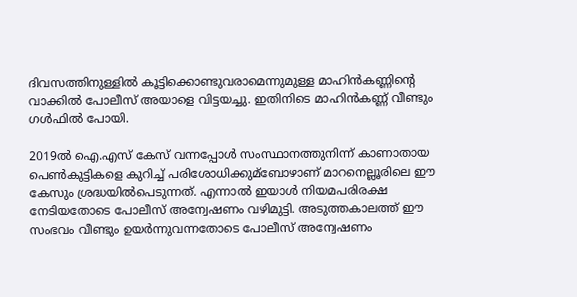ദിവസത്തിനുള്ളില്‍ കൂട്ടിക്കൊണ്ടുവരാമെന്നുമുള്ള മാഹിന്‍കണ്ണിന്റെ വാക്കില്‍ പോലീസ് അയാളെ വിട്ടയച്ചു. ഇതിനിടെ മാഹിന്‍കണ്ണ് വീണ്ടും ഗള്‍ഫില്‍ പോയി.

2019ല്‍ ഐ.എസ് കേസ് വന്നപ്പോള്‍ സംസ്ഥാനത്തുനിന്ന് കാണാതായ പെണ്‍കുട്ടികളെ കുറിച്ച്‌ പരിശോധിക്കുമ്ബോഴാണ് മാറനെല്ലൂരിലെ ഈ കേസും ശ്രദ്ധയില്‍പെടുന്നത്. എന്നാല്‍ ഇയാള്‍ നിയമപരിരക്ഷ നേടിയതോടെ പോലീസ് അന്വേഷണം വഴിമുട്ടി. അടുത്തകാലത്ത് ഈ സംഭവം വീണ്ടും ഉയര്‍ന്നുവന്നതോടെ പോലീസ് അന്വേഷണം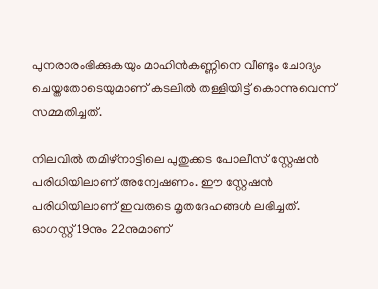പുനരാരംഭിക്കുകയും മാഹിന്‍കണ്ണിനെ വീണ്ടും ചോദ്യം ചെയ്തതോടെയുമാണ് കടലില്‍ തള്ളിയിട്ട് കൊന്നുവെന്ന് സമ്മതിച്ചത്.

നിലവില്‍ തമിഴ്നാട്ടിലെ പുതുക്കട പോലീസ് സ്റ്റേഷന്‍ പരിധിയിലാണ് അന്വേഷണം. ഈ സ്റ്റേഷന്‍ പരിധിയിലാണ് ഇവരുടെ മൃതദേഹങ്ങള്‍ ലഭിച്ചത്. ഓഗസ്റ്റ് 19നും 22നുമാണ്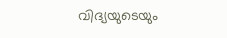വിദ്യയുടെയും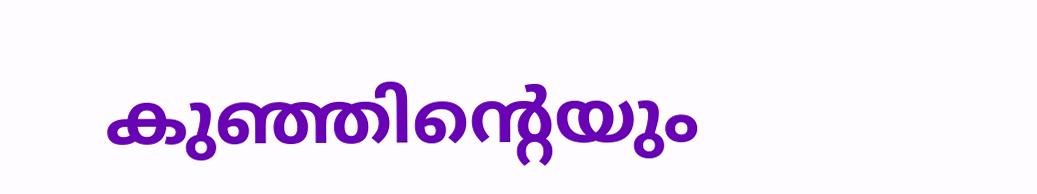കുഞ്ഞിന്റെയും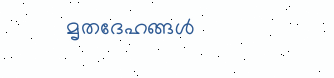മൃതദേഹങ്ങള്‍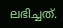ലഭിച്ചത്.